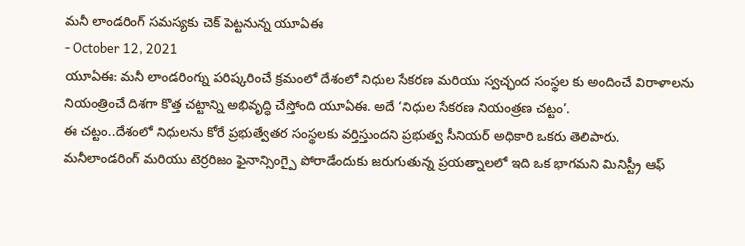మనీ లాండరింగ్ సమస్యకు చెక్ పెట్టనున్న యూఏఈ
- October 12, 2021
యూఏఈ: మనీ లాండరింగ్ను పరిష్కరించే క్రమంలో దేశంలో నిధుల సేకరణ మరియు స్వచ్ఛంద సంస్థల కు అందించే విరాళాలను నియంత్రించే దిశగా కొత్త చట్టాన్ని అభివృద్ధి చేస్తోంది యూఏఈ. అదే ‘నిధుల సేకరణ నియంత్రణ చట్టం’.
ఈ చట్టం..దేశంలో నిధులను కోరే ప్రభుత్వేతర సంస్థలకు వర్తిస్తుందని ప్రభుత్వ సీనియర్ అధికారి ఒకరు తెలిపారు.
మనీలాండరింగ్ మరియు టెర్రరిజం ఫైనాన్సింగ్పై పోరాడేందుకు జరుగుతున్న ప్రయత్నాలలో ఇది ఒక భాగమని మినిస్ట్రీ ఆఫ్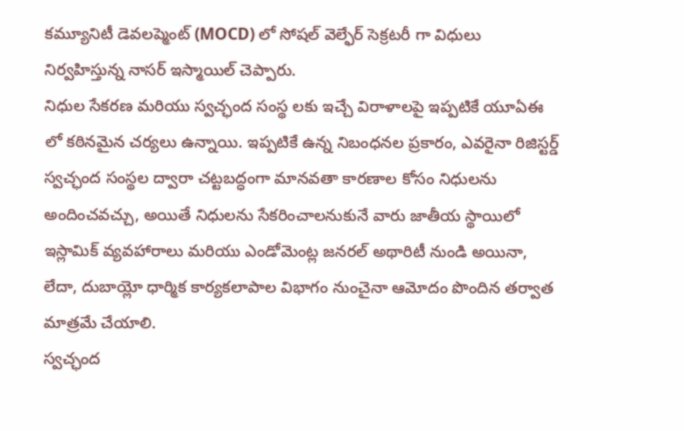కమ్యూనిటీ డెవలప్మెంట్ (MOCD) లో సోషల్ వెల్ఫేర్ సెక్రటరీ గా విధులు నిర్వహిస్తున్న నాసర్ ఇస్మాయిల్ చెప్పారు.
నిధుల సేకరణ మరియు స్వచ్ఛంద సంస్థ లకు ఇచ్చే విరాళాలపై ఇప్పటికే యూఏఈ లో కఠినమైన చర్యలు ఉన్నాయి. ఇప్పటికే ఉన్న నిబంధనల ప్రకారం, ఎవరైనా రిజిస్టర్డ్ స్వచ్ఛంద సంస్థల ద్వారా చట్టబద్ధంగా మానవతా కారణాల కోసం నిధులను అందించవచ్చు, అయితే నిధులను సేకరించాలనుకునే వారు జాతీయ స్థాయిలో ఇస్లామిక్ వ్యవహారాలు మరియు ఎండోమెంట్ల జనరల్ అథారిటీ నుండి అయినా, లేదా, దుబాయ్లో ధార్మిక కార్యకలాపాల విభాగం నుంచైనా ఆమోదం పొందిన తర్వాత మాత్రమే చేయాలి.
స్వచ్ఛంద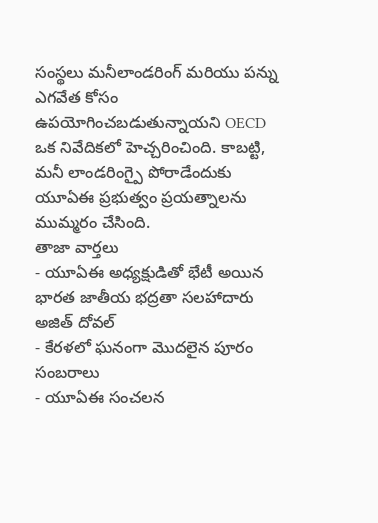సంస్థలు మనీలాండరింగ్ మరియు పన్ను ఎగవేత కోసం ఉపయోగించబడుతున్నాయని OECD ఒక నివేదికలో హెచ్చరించింది. కాబట్టి, మనీ లాండరింగ్పై పోరాడేందుకు యూఏఈ ప్రభుత్వం ప్రయత్నాలను ముమ్మరం చేసింది.
తాజా వార్తలు
- యూఏఈ అధ్యక్షుడితో భేటీ అయిన భారత జాతీయ భద్రతా సలహాదారు అజిత్ దోవల్
- కేరళలో ఘనంగా మొదలైన పూరం సంబరాలు
- యూఏఈ సంచలన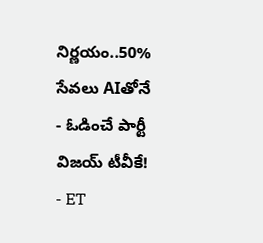నిర్ణయం..50% సేవలు AIతోనే
- ఓడించే పార్టీ విజయ్ టీవీకే!
- ET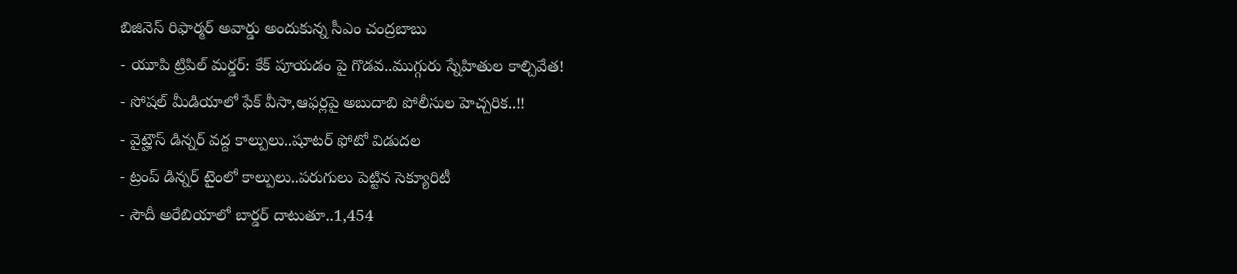బిజినెస్ రిఫార్మర్ అవార్డు అందుకున్న సీఎం చంద్రబాబు
- యూపి ట్రిపిల్ మర్డర్: కేక్ పూయడం పై గొడవ..ముగ్గురు స్నేహితుల కాల్చివేత!
- సోషల్ మీడియాలో ఫేక్ వీసా,ఆఫర్లపై అబుదాబి పోలీసుల హెచ్చరిక..!!
- వైట్హౌస్ డిన్నర్ వద్ద కాల్పులు..షూటర్ ఫోటో విడుదల
- ట్రంప్ డిన్నర్ టైంలో కాల్పులు..పరుగులు పెట్టిన సెక్యూరిటీ
- సౌదీ అరేబియాలో బార్డర్ దాటుతూ..1,454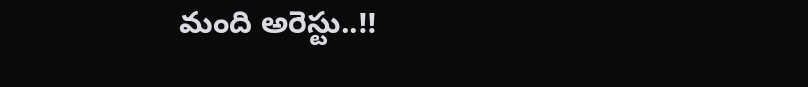మంది అరెస్టు..!!